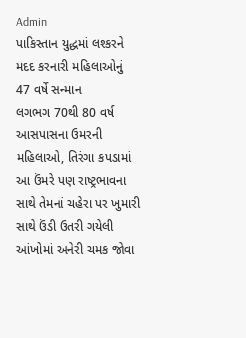Admin
પાકિસ્તાન યુદ્ધમાં લશ્કરને મદદ કરનારી મહિલાઓનું 47 વર્ષે સન્માન
લગભગ 70થી 80 વર્ષ આસપાસના ઉમરની મહિલાઓ, તિરંગા કપડામાં આ ઉંમરે પણ રાષ્ટ્રભાવના સાથે તેમનાં ચહેરા પર ખુમારી સાથે ઉંડી ઉતરી ગયેલી આંખોમાં અનેરી ચમક જોવા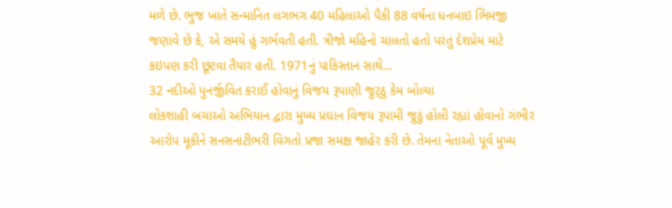મળે છે. ભુજ ખાતે સન્માનિત લગભગ 40 મહિલાઓ પૈકી 88 વર્ષના ધનબાઇ ભિમજી જણાવે છે કે, એ સમયે હું ગર્ભવતી હતી. ત્રીજો મહિનો ચાલતો હતો પરંતુ દેશપ્રેમ માટે કઇપણ કરી છૂટવા તૈયાર હતી. 1971નું પાકિસ્તાન સાથે...
32 નદીઓ પુનર્જીવિત કરાઈ હોવાનું વિજય રૂપાણી જુટ્ઠુ કેમ બોલ્યા
લોકશાહી બચાઓ અભિયાન દ્વારા મુખ્ય પ્રઘાન વિજય રૂપામી જુઠું હોલી રહ્યાં હોવાનો ગંભીર આરોપ મૂકીને સનસનાટીભરી વિગતો પ્રજા સમક્ષ જાહેર કરી છે. તેમના નેતાઓ પૂર્વ મુખ્ય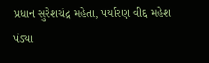પ્રધાન સુરેશચંદ્ર મહેતા, પર્યારણ વીદ્દ મહેશ પંડ્યા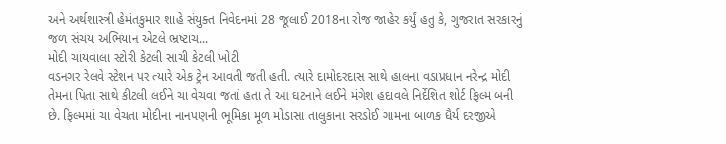અને અર્થશાસ્ત્રી હેમંતકુમાર શાહે સંયુક્ત નિવેદનમાં 28 જૂલાઈ 2018ના રોજ જાહેર કર્યું હતુ કે, ગુજરાત સરકારનું જળ સંચય અભિયાન એટલે ભ્રષ્ટાચ...
મોદી ચાયવાલા સ્ટોરી કેટલી સાચી કેટલી ખોટી
વડનગર રેલવે સ્ટેશન પર ત્યારે એક ટ્રેન આવતી જતી હતી. ત્યારે દામોદરદાસ સાથે હાલના વડાપ્રધાન નરેન્દ્ર મોદી તેમના પિતા સાથે કીટલી લઈને ચા વેચવા જતાં હતા તે આ ઘટનાને લઈને મંગેશ હદાવલે નિર્દેશિત શોર્ટ ફિલ્મ બની છે. ફિલ્મમાં ચા વેચતા મોદીના નાનપણની ભૂમિકા મૂળ મોડાસા તાલુકાના સરડોઈ ગામના બાળક ધૈર્ય દરજીએ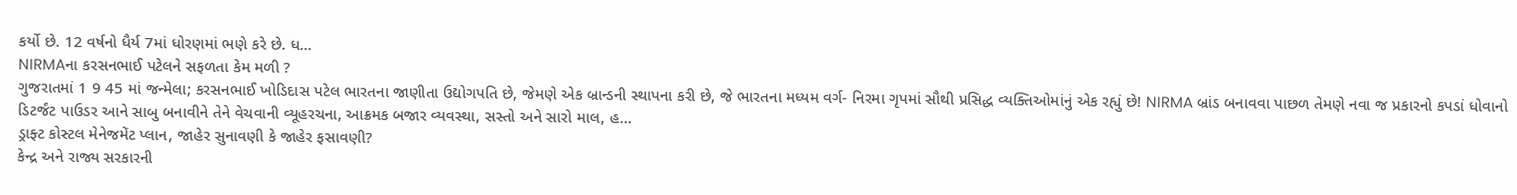કર્યો છે. 12 વર્ષનો ધૈર્ય 7માં ધોરણમાં ભણે કરે છે. ધ...
NIRMAના કરસનભાઈ પટેલને સફળતા કેમ મળી ?
ગુજરાતમાં 1 9 45 માં જન્મેલા; કરસનભાઈ ખોડિદાસ પટેલ ભારતના જાણીતા ઉદ્યોગપતિ છે, જેમણે એક બ્રાન્ડની સ્થાપના કરી છે, જે ભારતના મધ્યમ વર્ગ- નિરમા ગૃપમાં સૌથી પ્રસિદ્ધ વ્યક્તિઓમાંનું એક રહ્યું છે! NIRMA બ્રાંડ બનાવવા પાછળ તેમણે નવા જ પ્રકારનો કપડાં ધોવાનો ડિટર્જંટ પાઉડર આને સાબુ બનાવીને તેને વેચવાની વ્યૂહરચના, આક્રમક બજાર વ્યવસ્થા, સસ્તો અને સારો માલ, હ...
ડ્રાફ્ટ કોસ્ટલ મેનેજમેંટ પ્લાન, જાહેર સુનાવણી કે જાહેર ફસાવણી?
કેન્દ્ર અને રાજ્ય સરકારની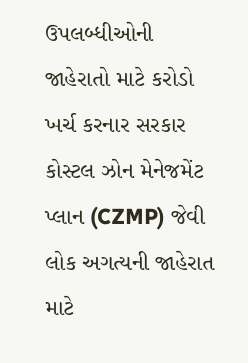ઉપલબ્ધીઓની જાહેરાતો માટે કરોડો ખર્ચ કરનાર સરકાર કોસ્ટલ ઝોન મેનેજમેંટ પ્લાન (CZMP) જેવી લોક અગત્યની જાહેરાત માટે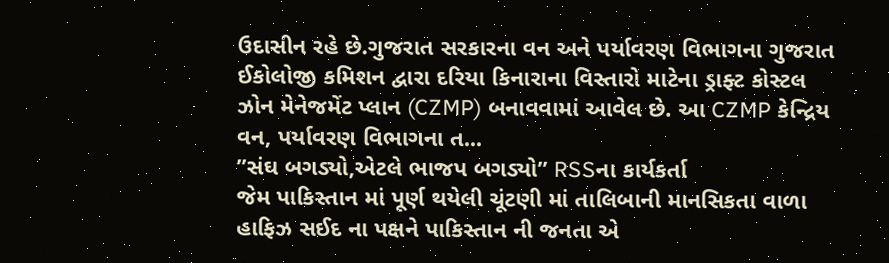ઉદાસીન રહે છે.ગુજરાત સરકારના વન અને પર્યાવરણ વિભાગના ગુજરાત ઈકોલોજી કમિશન દ્વારા દરિયા કિનારાના વિસ્તારો માટેના ડ્રાફ્ટ કોસ્ટલ ઝોન મેનેજમેંટ પ્લાન (CZMP) બનાવવામાં આવેલ છે. આ CZMP કેન્દ્રિય વન, પર્યાવરણ વિભાગના ત...
”સંઘ બગડ્યો,એટલે ભાજપ બગડ્યો” RSSના કાર્યકર્તા
જેમ પાકિસ્તાન માં પૂર્ણ થયેલી ચૂંટણી માં તાલિબાની માનસિકતા વાળા હાફિઝ સઈદ ના પક્ષને પાકિસ્તાન ની જનતા એ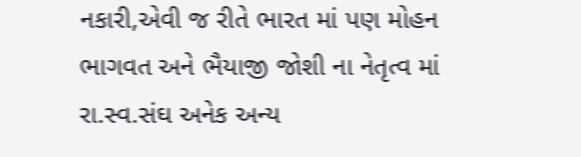નકારી,એવી જ રીતે ભારત માં પણ મોહન ભાગવત અને ભૈયાજી જોશી ના નેતૃત્વ માં રા.સ્વ.સંઘ અનેક અન્ય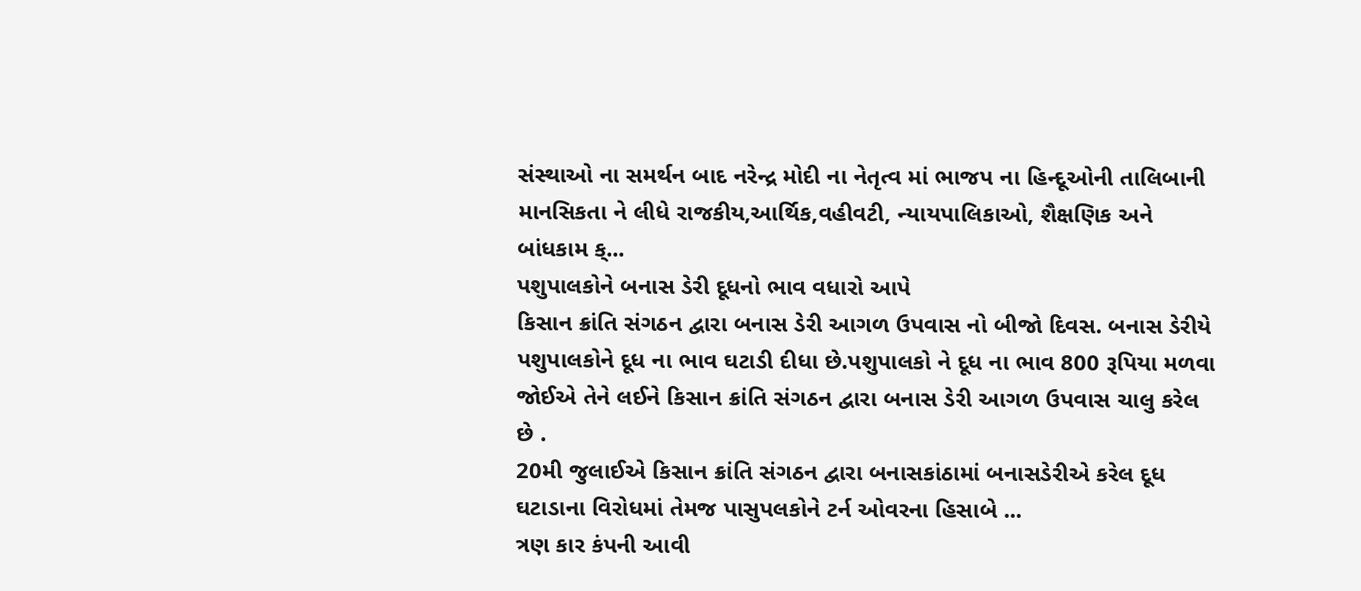સંસ્થાઓ ના સમર્થન બાદ નરેન્દ્ર મોદી ના નેતૃત્વ માં ભાજપ ના હિન્દૂઓની તાલિબાની માનસિકતા ને લીધે રાજકીય,આર્થિક,વહીવટી, ન્યાયપાલિકાઓ, શૈક્ષણિક અને બાંધકામ ક્...
પશુપાલકોને બનાસ ડેરી દૂધનો ભાવ વધારો આપે
કિસાન ક્રાંતિ સંગઠન દ્વારા બનાસ ડેરી આગળ ઉપવાસ નો બીજો દિવસ. બનાસ ડેરીયે પશુપાલકોને દૂધ ના ભાવ ઘટાડી દીધા છે.પશુપાલકો ને દૂધ ના ભાવ 800 રૂપિયા મળવા જોઈએ તેને લઈને કિસાન ક્રાંતિ સંગઠન દ્વારા બનાસ ડેરી આગળ ઉપવાસ ચાલુ કરેલ છે .
20મી જુલાઈએ કિસાન ક્રાંતિ સંગઠન દ્વારા બનાસકાંઠામાં બનાસડેરીએ કરેલ દૂધ ઘટાડાના વિરોધમાં તેમજ પાસુપલકોને ટર્ન ઓવરના હિસાબે ...
ત્રણ કાર કંપની આવી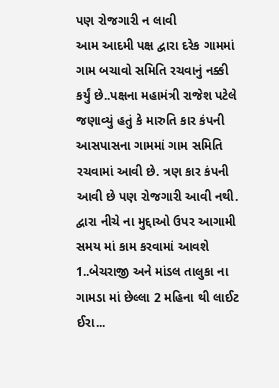પણ રોજગારી ન લાવી
આમ આદમી પક્ષ દ્વારા દરેક ગામમાં ગામ બચાવો સમિતિ રચવાનું નક્કી કર્યું છે..પક્ષના મહામંત્રી રાજેશ પટેલે જણાવ્યું હતું કે મારુતિ કાર કંપની આસપાસના ગામમાં ગામ સમિતિ રચવામાં આવી છે. ત્રણ કાર કંપની આવી છે પણ રોજગારી આવી નથી.
દ્વારા નીચે ના મુદ્દાઓ ઉપર આગામી સમય માં કામ કરવામાં આવશે
1..બેચરાજી અને માંડલ તાલુકા ના ગામડા માં છેલ્લા 2 મહિના થી લાઈટ ઈરા...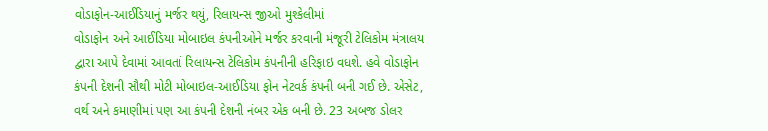વોડાફોન-આઈડિયાનું મર્જર થયું, રિલાયન્સ જીઓ મુશ્કેલીમાં
વોડાફોન અને આઈડિયા મોબાઇલ કંપનીઓને મર્જર કરવાની મંજૂરી ટેલિકોમ મંત્રાલય દ્વારા આપે દેવામાં આવતાં રિલાયન્સ ટેલિકોમ કંપનીની હરિફાઇ વધશે. હવે વોડાફોન કંપની દેશની સૌથી મોટી મોબાઇલ-આઈડિયા ફોન નેટવર્ક કંપની બની ગઈ છે. એસેટ, વર્થ અને કમાણીમાં પણ આ કંપની દેશની નંબર એક બની છે. 23 અબજ ડોલર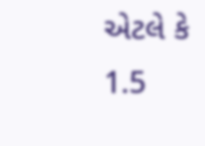એટલે કે 1.5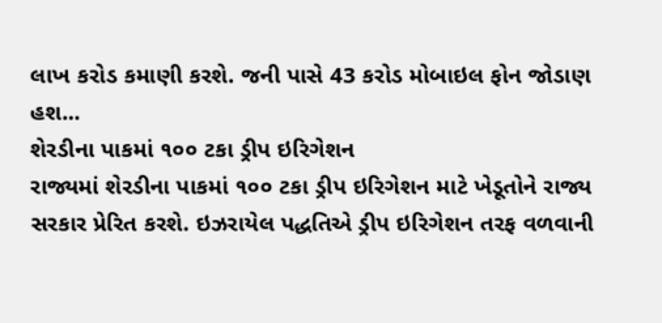લાખ કરોડ કમાણી કરશે. જની પાસે 43 કરોડ મોબાઇલ ફોન જોડાણ હશ...
શેરડીના પાકમાં ૧૦૦ ટકા ડ્રીપ ઇરિગેશન
રાજ્યમાં શેરડીના પાકમાં ૧૦૦ ટકા ડ્રીપ ઇરિગેશન માટે ખેડૂતોને રાજ્ય સરકાર પ્રેરિત કરશે. ઇઝરાયેલ પદ્ધતિએ ડ્રીપ ઇરિગેશન તરફ વળવાની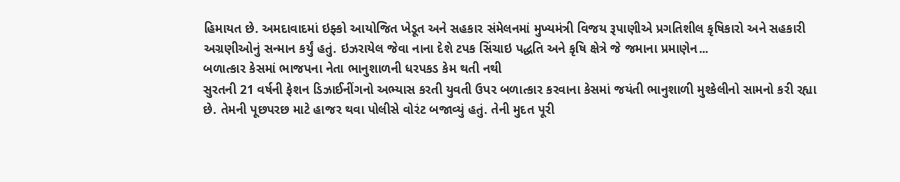હિમાયત છે. અમદાવાદમાં ઇફ્કો આયોજિત ખેડૂત અને સહકાર સંમેલનમાં મુખ્યમંત્રી વિજય રૂપાણીએ પ્રગતિશીલ કૃષિકારો અને સહકારી અગ્રણીઓનું સન્માન કર્યું હતું. ઇઝરાયેલ જેવા નાના દેશે ટપક સિંચાઇ પદ્ધતિ અને કૃષિ ક્ષેત્રે જે જમાના પ્રમાણેન...
બળાત્કાર કેસમાં ભાજપના નેતા ભાનુશાળની ધરપકડ કેમ થતી નથી
સુરતની 21 વર્ષની ફેશન ડિઝાઈનીંગનો અભ્યાસ કરતી યુવતી ઉપર બળાત્કાર કરવાના કેસમાં જયંતી ભાનુશાળી મુશ્કેલીનો સામનો કરી રહ્યા છે. તેમની પૂછપરછ માટે હાજર થવા પોલીસે વોરંટ બજાવ્યું હતું. તેની મુદત પૂરી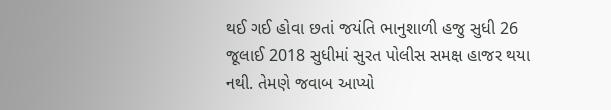થઈ ગઈ હોવા છતાં જયંતિ ભાનુશાળી હજુ સુધી 26 જૂલાઈ 2018 સુધીમાં સુરત પોલીસ સમક્ષ હાજર થયા નથી. તેમણે જવાબ આપ્યો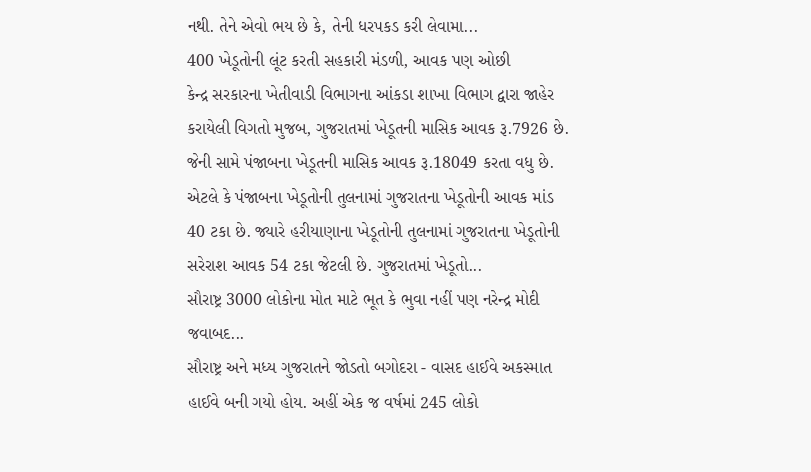નથી. તેને એવો ભય છે કે, તેની ધરપકડ કરી લેવામા...
400 ખેડૂતોની લૂંટ કરતી સહકારી મંડળી, આવક પણ ઓછી
કેન્દ્ર સરકારના ખેતીવાડી વિભાગના આંકડા શાખા વિભાગ દ્વારા જાહેર કરાયેલી વિગતો મુજબ, ગુજરાતમાં ખેડૂતની માસિક આવક રૂ.7926 છે. જેની સામે પંજાબના ખેડૂતની માસિક આવક રૂ.18049 કરતા વધુ છે. એટલે કે પંજાબના ખેડૂતોની તુલનામાં ગુજરાતના ખેડૂતોની આવક માંડ 40 ટકા છે. જ્યારે હરીયાણાના ખેડૂતોની તુલનામાં ગુજરાતના ખેડૂતોની સરેરાશ આવક 54 ટકા જેટલી છે. ગુજરાતમાં ખેડૂતો...
સૌરાષ્ટ્ર 3000 લોકોના મોત માટે ભૂત કે ભુવા નહીં પણ નરેન્દ્ર મોદી જવાબદ...
સૌરાષ્ટ્ર અને મધ્ય ગુજરાતને જોડતો બગોદરા - વાસદ હાઈવે અકસ્માત હાઈવે બની ગયો હોય. અહીં એક જ વર્ષમાં 245 લોકો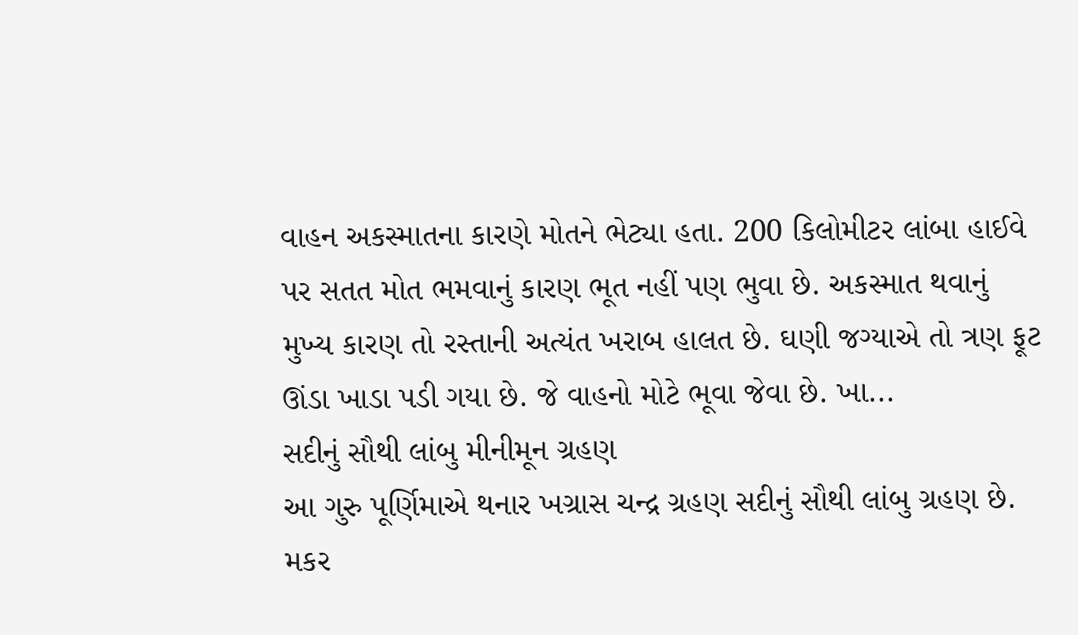વાહન અકસ્માતના કારણે મોતને ભેટ્યા હતા. 200 કિલોમીટર લાંબા હાઈવે પર સતત મોત ભમવાનું કારણ ભૂત નહીં પણ ભુવા છે. અકસ્માત થવાનું મુખ્ય કારણ તો રસ્તાની અત્યંત ખરાબ હાલત છે. ઘણી જગ્યાએ તો ત્રણ ફૂટ ઊંડા ખાડા પડી ગયા છે. જે વાહનો મોટે ભૂવા જેવા છે. ખા...
સદીનું સૌથી લાંબુ મીનીમૂન ગ્રહણ
આ ગુરુ પૂર્ણિમાએ થનાર ખગ્રાસ ચન્દ્ર ગ્રહણ સદીનું સૌથી લાંબુ ગ્રહણ છે. મકર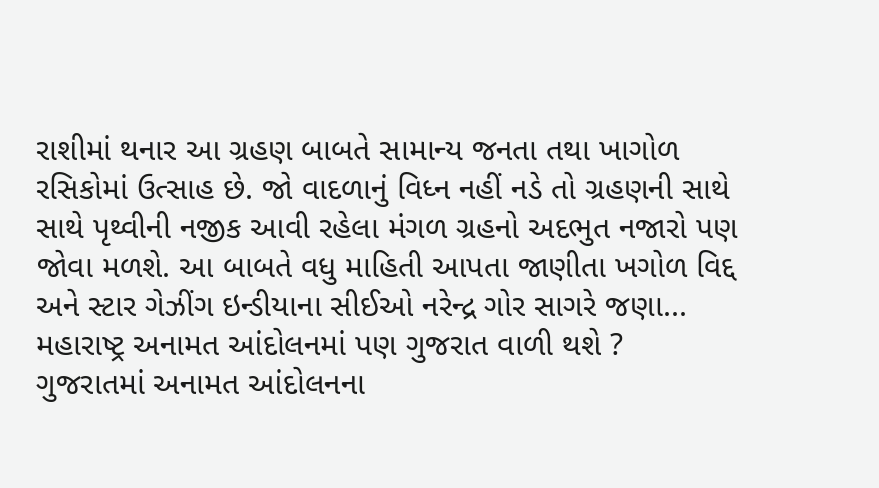રાશીમાં થનાર આ ગ્રહણ બાબતે સામાન્ય જનતા તથા ખાગોળ રસિકોમાં ઉત્સાહ છે. જો વાદળાનું વિધ્ન નહીં નડે તો ગ્રહણની સાથે સાથે પૃથ્વીની નજીક આવી રહેલા મંગળ ગ્રહનો અદભુત નજારો પણ જોવા મળશે. આ બાબતે વધુ માહિતી આપતા જાણીતા ખગોળ વિદ્દ અને સ્ટાર ગેઝીંગ ઇન્ડીયાના સીઈઓ નરેન્દ્ર ગોર સાગરે જણા...
મહારાષ્ટ્ર અનામત આંદોલનમાં પણ ગુજરાત વાળી થશે ?
ગુજરાતમાં અનામત આંદોલનના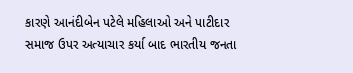કારણે આનંદીબેન પટેલે મહિલાઓ અને પાટીદાર સમાજ ઉપર અત્યાચાર કર્યા બાદ ભારતીય જનતા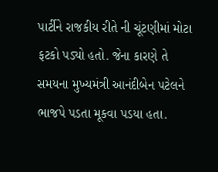પાર્ટીને રાજકીય રીતે ની ચૂંટણીમાં મોટા ફટકો પડ્યો હતો. જેના કારણે તે સમયના મુખ્યમંત્રી આનંદીબેન પટેલને ભાજપે પડતા મૂકવા પડયા હતા.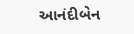આનંદીબેન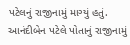પટેલનું રાજીનામું માગ્યું હતું. આનંદીબેન પટેલે પોતાનું રાજીનામું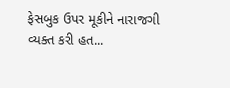ફેસબુક ઉપર મૂકીને નારાજગી વ્યક્ત કરી હત...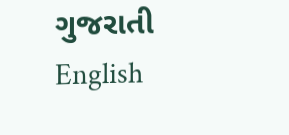ગુજરાતી
English